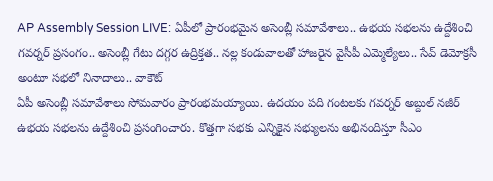AP Assembly Session LIVE: ఏపీలో ప్రారంభమైన అసెంబ్లీ సమావేశాలు.. ఉభయ సభలను ఉద్దేశించి గవర్నర్ ప్రసంగం.. అసెంబ్లీ గేటు దగ్గర ఉద్రిక్తత.. నల్ల కండువాలతో హాజరైన వైసీపీ ఎమ్మెల్యేలు.. సేవ్ డెమోక్రసీ అంటూ సభలో నినాదాలు.. వాకౌట్
ఏపీ అసెంబ్లీ సమావేశాలు సోమవారం ప్రారంభమయ్యాయి. ఉదయం పది గంటలకు గవర్నర్ అబ్దుల్ నజీర్ ఉభయ సభలను ఉద్దేశించి ప్రసంగించారు. కొత్తగా సభకు ఎన్నికైన సభ్యులను అభినందిస్తూ సీఎం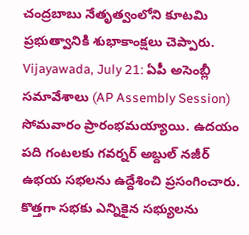చంద్రబాబు నేతృత్వంలోని కూటమి ప్రభుత్వానికి శుభాకాంక్షలు చెప్పారు.
Vijayawada, July 21: ఏపీ అసెంబ్లీ సమావేశాలు (AP Assembly Session) సోమవారం ప్రారంభమయ్యాయి. ఉదయం పది గంటలకు గవర్నర్ అబ్దుల్ నజీర్ ఉభయ సభలను ఉద్దేశించి ప్రసంగించారు. కొత్తగా సభకు ఎన్నికైన సభ్యులను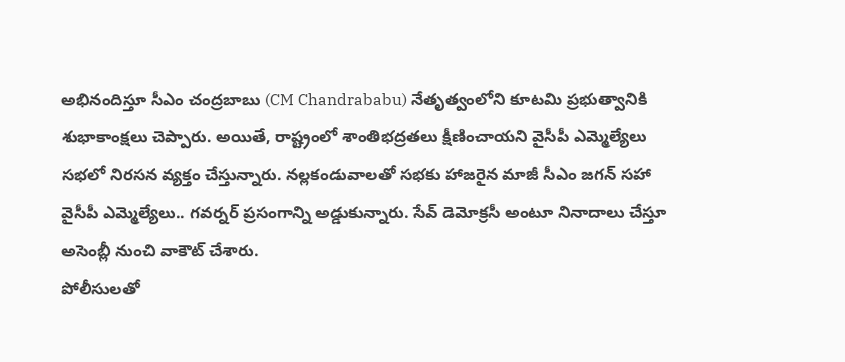అభినందిస్తూ సీఎం చంద్రబాబు (CM Chandrababu) నేతృత్వంలోని కూటమి ప్రభుత్వానికి శుభాకాంక్షలు చెప్పారు. అయితే, రాష్ట్రంలో శాంతిభద్రతలు క్షీణించాయని వైసీపీ ఎమ్మెల్యేలు సభలో నిరసన వ్యక్తం చేస్తున్నారు. నల్లకండువాలతో సభకు హాజరైన మాజీ సీఎం జగన్ సహా వైసీపీ ఎమ్మెల్యేలు.. గవర్నర్ ప్రసంగాన్ని అడ్డుకున్నారు. సేవ్ డెమోక్రసీ అంటూ నినాదాలు చేస్తూ అసెంబ్లీ నుంచి వాకౌట్ చేశారు.
పోలీసులతో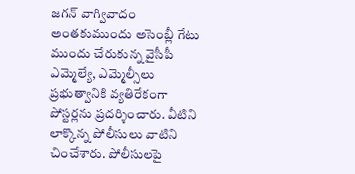జగన్ వాగ్వివాదం
అంతకుముందు అసెంబ్లీ గేటు ముందు చేరుకున్న వైసీపీ ఎమ్మెల్యే, ఎమ్మెల్సీలు ప్రభుత్వానికి వ్యతిరేకంగా పోస్టర్లను ప్రదర్శించారు. వీటిని లాక్కొన్న పోలీసులు వాటిని చించేశారు. పోలీసులపై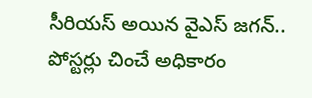సీరియస్ అయిన వైఎస్ జగన్.. పోస్టర్లు చించే అధికారం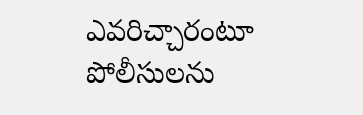ఎవరిచ్చారంటూ పోలీసులను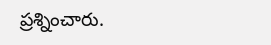ప్రశ్నించారు.